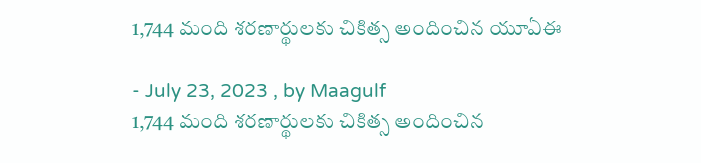1,744 మంది శరణార్థులకు చికిత్స అందించిన యూఏఈ

- July 23, 2023 , by Maagulf
1,744 మంది శరణార్థులకు చికిత్స అందించిన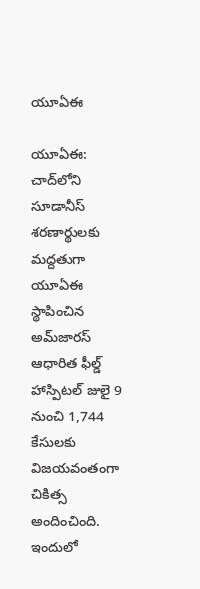యూఏఈ

యూఏఈ: చాద్‌లోని సూడానీస్ శరణార్థులకు మద్దతుగా యూఏఈ స్థాపించిన అమ్‌జారస్ ఆధారిత ఫీల్డ్ హాస్పిటల్ జులై 9 నుంచి 1,744 కేసులకు విజయవంతంగా చికిత్స అందించింది. ఇందులో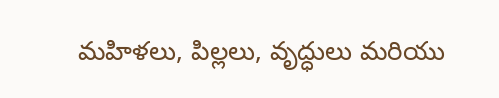మహిళలు, పిల్లలు, వృద్ధులు మరియు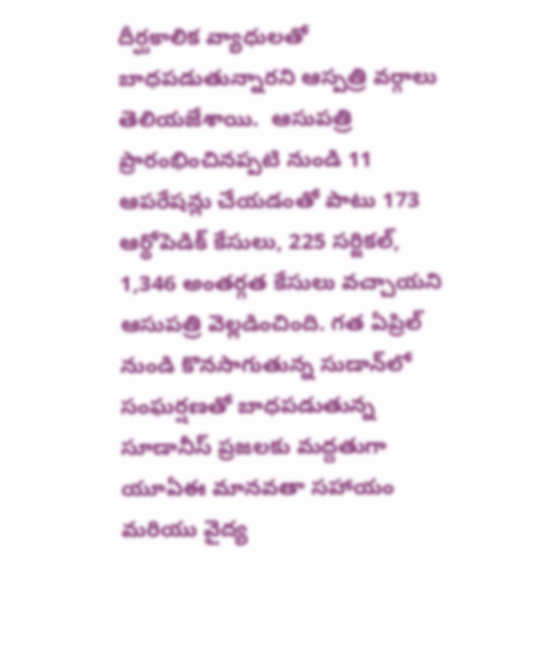దీర్ఘకాలిక వ్యాధులతో బాధపడుతున్నారని ఆస్పత్రి వర్గాలు తెలియజేశాయి.  ఆసుపత్రి ప్రారంభించినప్పటి నుండి 11 ఆపరేషన్లు చేయడంతో పాటు 173 ఆర్థోపెడిక్ కేసులు, 225 సర్జికల్, 1,346 అంతర్గత కేసులు వచ్చాయని ఆసుపత్రి వెల్లడించింది. గత ఏప్రిల్ నుండి కొనసాగుతున్న సుడాన్‌లో సంఘర్షణతో బాధపడుతున్న సూడానీస్ ప్రజలకు మద్దతుగా యూఏఈ మానవతా సహాయం మరియు వైద్య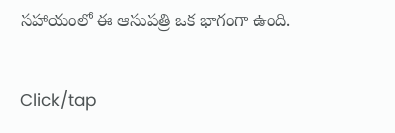సహాయంలో ఈ ఆసుపత్రి ఒక భాగంగా ఉంది.

Click/tap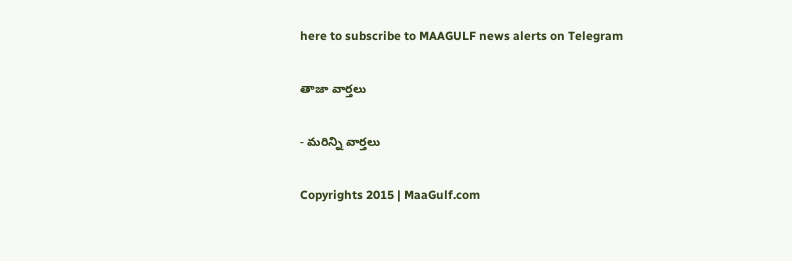here to subscribe to MAAGULF news alerts on Telegram

తాజా వార్తలు

- మరిన్ని వార్తలు

Copyrights 2015 | MaaGulf.com